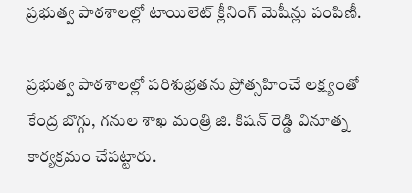ప్రభుత్వ పాఠశాలల్లో టాయిలెట్ క్లీనింగ్ మెషీన్లు పంపిణీ.

ప్రభుత్వ పాఠశాలల్లో పరిశుభ్రతను ప్రోత్సహించే లక్ష్యంతో కేంద్ర బొగ్గు, గనుల శాఖ మంత్రి జి. కిషన్ రెడ్డి వినూత్న కార్యక్రమం చేపట్టారు.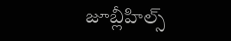జూబ్లీహిల్స్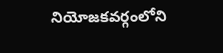నియోజకవర్గంలోని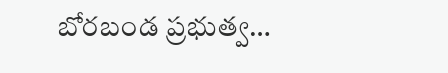బోరబండ ప్రభుత్వ…